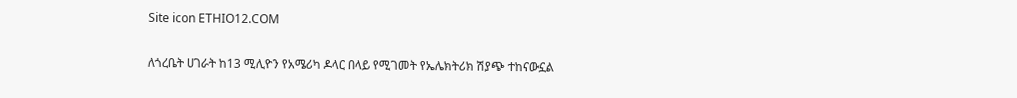Site icon ETHIO12.COM

ለጎረቤት ሀገራት ከ13 ሚሊዮን የአሜሪካ ዶላር በላይ የሚገመት የኤሌክትሪክ ሽያጭ ተከናውኗል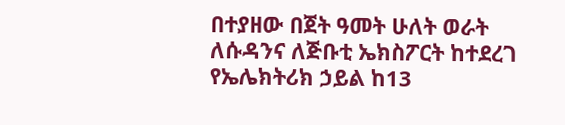በተያዘው በጀት ዓመት ሁለት ወራት ለሱዳንና ለጅቡቲ ኤክስፖርት ከተደረገ የኤሌክትሪክ ኃይል ከ13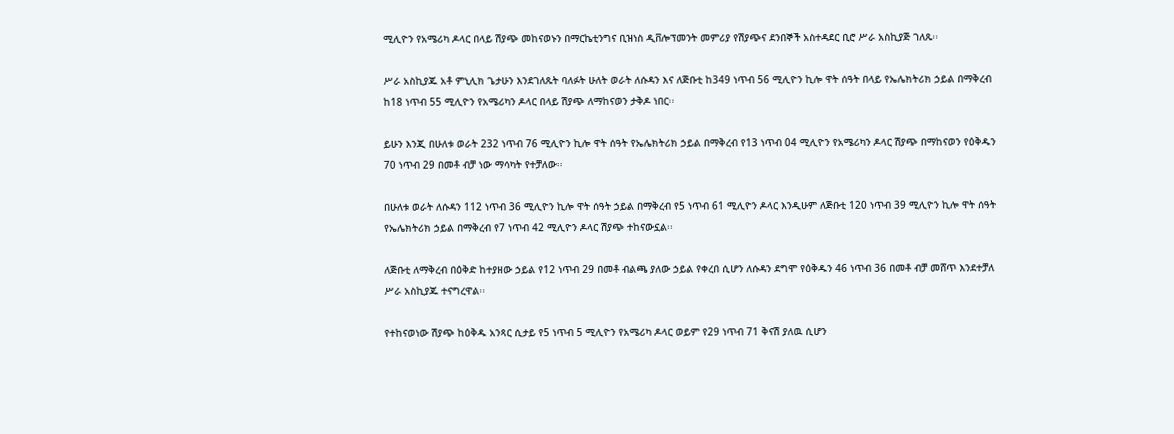ሚሊዮን የአሜሪካ ዶላር በላይ ሽያጭ መከናወኑን በማርኬቲንግና ቢዝነስ ዲቨሎፕመንት መምሪያ የሽያጭና ደንበኞች አስተዳደር ቢሮ ሥራ አስኪያጅ ገለጹ፡፡

ሥራ አስኪያጁ አቶ ምኒሊክ ጌታሁን እንደገለጹት ባለፉት ሁለት ወራት ለሱዳን እና ለጅቡቲ ከ349 ነጥብ 56 ሚሊዮን ኪሎ ዋት ሰዓት በላይ የኤሌክትሪክ ኃይል በማቅረብ ከ18 ነጥብ 55 ሚሊዮን የአሜሪካን ዶላር በላይ ሽያጭ ለማከናወን ታቅዶ ነበር፡፡

ይሁን እንጂ በሁለቱ ወራት 232 ነጥብ 76 ሚሊዮን ኪሎ ዋት ሰዓት የኤሌክትሪክ ኃይል በማቅረብ የ13 ነጥብ 04 ሚሊዮን የአሜሪካን ዶላር ሽያጭ በማከናወን የዕቅዱን 70 ነጥብ 29 በመቶ ብቻ ነው ማሳካት የተቻለው፡፡

በሁለቱ ወራት ለሱዳን 112 ነጥብ 36 ሚሊዮን ኪሎ ዋት ሰዓት ኃይል በማቅረብ የ5 ነጥብ 61 ሚሊዮን ዶላር እንዲሁም ለጅቡቲ 120 ነጥብ 39 ሚሊዮን ኪሎ ዋት ሰዓት የኤሌክትሪክ ኃይል በማቅረብ የ7 ነጥብ 42 ሚሊዮን ዶላር ሽያጭ ተከናውኗል፡፡

ለጅቡቲ ለማቅረብ በዕቅድ ከተያዘው ኃይል የ12 ነጥብ 29 በመቶ ብልጫ ያለው ኃይል የቀረበ ሲሆን ለሱዳን ደግሞ የዕቅዱን 46 ነጥብ 36 በመቶ ብቻ መሸጥ እንደተቻለ ሥራ አስኪያጁ ተናግረዋል፡፡

የተከናወነው ሽያጭ ከዕቅዱ አንጻር ሲታይ የ5 ነጥብ 5 ሚሊዮን የአሜሪካ ዶላር ወይም የ29 ነጥብ 71 ቅናሽ ያለዉ ሲሆን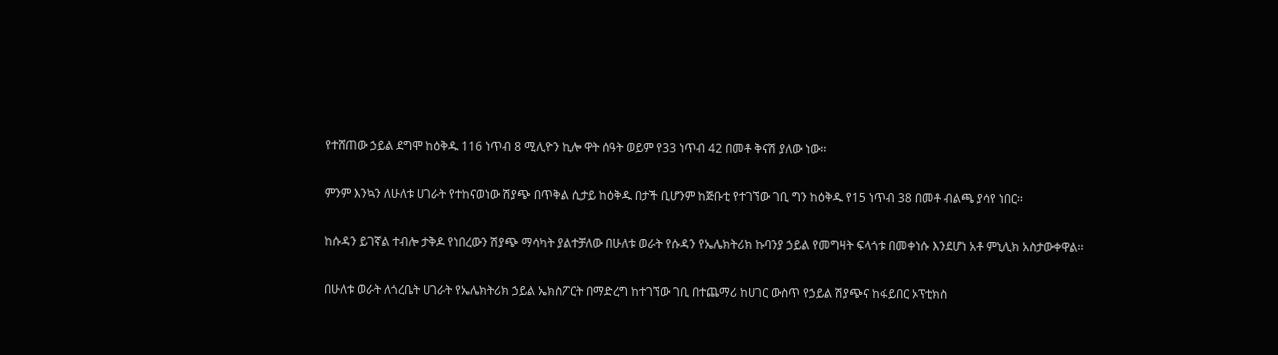የተሸጠው ኃይል ደግሞ ከዕቅዱ 116 ነጥብ 8 ሚሊዮን ኪሎ ዋት ሰዓት ወይም የ33 ነጥብ 42 በመቶ ቅናሽ ያለው ነው፡፡

ምንም እንኳን ለሁለቱ ሀገራት የተከናወነው ሽያጭ በጥቅል ሲታይ ከዕቅዱ በታች ቢሆንም ከጅቡቲ የተገኘው ገቢ ግን ከዕቅዱ የ15 ነጥብ 38 በመቶ ብልጫ ያሳየ ነበር፡፡

ከሱዳን ይገኛል ተብሎ ታቅዶ የነበረውን ሽያጭ ማሳካት ያልተቻለው በሁለቱ ወራት የሱዳን የኤሌክትሪክ ኩባንያ ኃይል የመግዛት ፍላጎቱ በመቀነሱ እንደሆነ አቶ ምኒሊክ አስታውቀዋል፡፡

በሁለቱ ወራት ለጎረቤት ሀገራት የኤሌክትሪክ ኃይል ኤክስፖርት በማድረግ ከተገኘው ገቢ በተጨማሪ ከሀገር ውስጥ የኃይል ሽያጭና ከፋይበር ኦፕቲክስ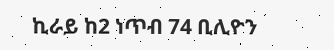ኪራይ ከ2 ነጥብ 74 ቢሊዮን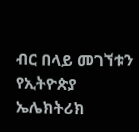ብር በላይ መገኘቱን የኢትዮጵያ ኤሌክትሪክ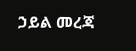ኃይል መረጃ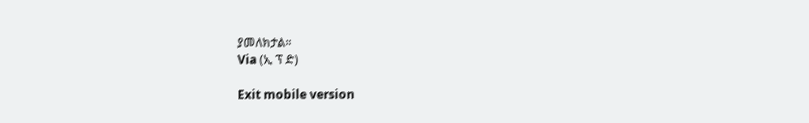ያመለክታል።
Via (ኢ ፕ ድ)

Exit mobile version